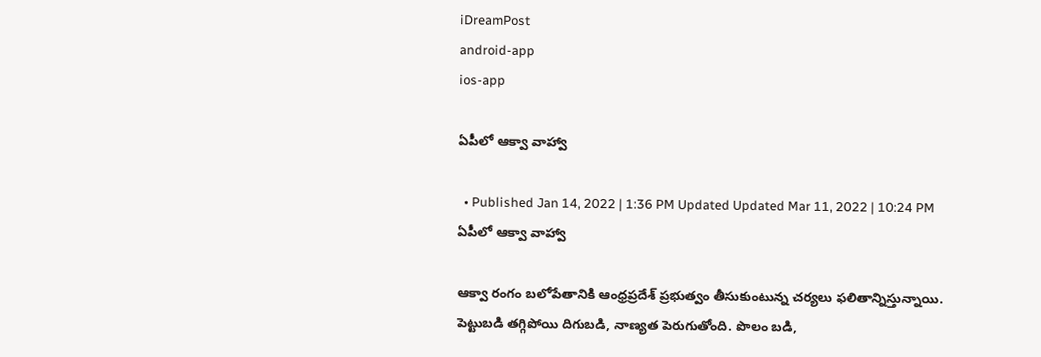iDreamPost
android-app
ios-app

ఏపీలో ఆక్వా వాహ్వా

  • Published Jan 14, 2022 | 1:36 PM Updated Updated Mar 11, 2022 | 10:24 PM
ఏపీలో ఆక్వా వాహ్వా

ఆక్వా రంగం బలోపేతానికి ఆంధ్రప్రదేశ్ ప్రభుత్వం తీసుకుంటున్న చర్యలు ఫలితాన్నిస్తున్నాయి. పెట్టుబడి తగ్గిపోయి దిగుబడి, నాణ్యత పెరుగుతోంది. పొలం బడి,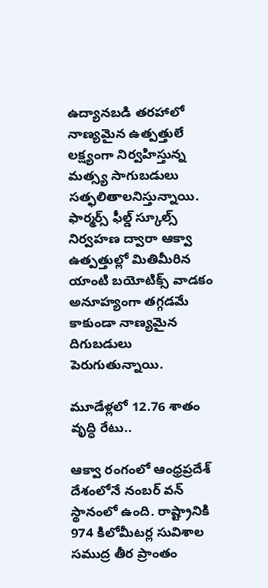ఉద్యానబడి తరహాలో నాణ్యమైన ఉత్పత్తులే లక్ష్యంగా నిర్వహిస్తున్న మత్స్య సాగుబడులు సత్ఫలితాలనిస్తున్నాయి. ఫార్మర్స్‌ ఫీల్డ్‌ స్కూల్స్‌ నిర్వహణ ద్వారా ఆక్వా ఉత్పత్తుల్లో మితిమీరిన యాంటి బయోటిక్స్‌ వాడకం అనూహ్యంగా తగ్గడమే కాకుండా నాణ్యమైన దిగుబడులు పెరుగుతున్నాయి.

మూడేళ్లలో 12.76 శాతం వృద్ధి రేటు..

ఆక్వా రంగంలో ఆంధ్రప్రదేశ్‌ దేశంలోనే నంబర్‌ వన్‌ స్థానంలో ఉంది. రాష్ట్రానికి 974 కిలోమీటర్ల సువిశాల సముద్ర తీర ప్రాంతం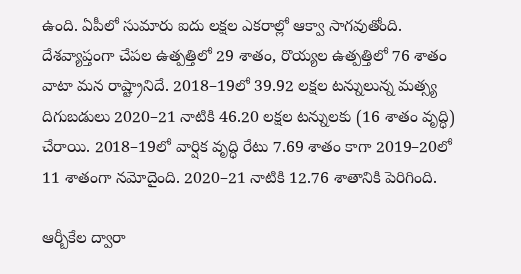ఉంది. ఏపీలో సుమారు ఐదు లక్షల ఎకరాల్లో ఆక్వా సాగవుతోంది. దేశవ్యాప్తంగా చేపల ఉత్పత్తిలో 29 శాతం, రొయ్యల ఉత్పత్తిలో 76 శాతం వాటా మన రాష్ట్రానిదే. 2018–19లో 39.92 లక్షల టన్నులున్న మత్స్య దిగుబడులు 2020–21 నాటికి 46.20 లక్షల టన్నులకు (16 శాతం వృద్ధి) చేరాయి. 2018–19లో వార్షిక వృద్ధి రేటు 7.69 శాతం కాగా 2019–20లో 11 శాతంగా నమోదైంది. 2020–21 నాటికి 12.76 శాతానికి పెరిగింది.

ఆర్బీకేల ద్వారా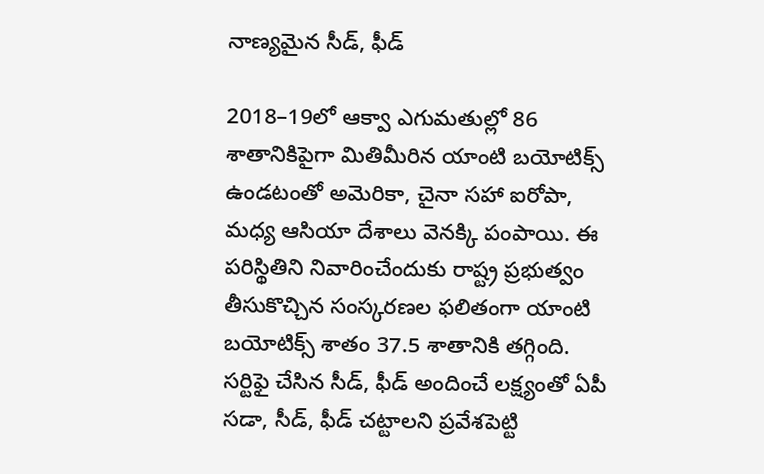నాణ్యమైన సీడ్, ఫీడ్‌

2018–19లో ఆక్వా ఎగుమతుల్లో 86 శాతానికిపైగా మితిమీరిన యాంటి బయోటిక్స్‌ ఉండటంతో అమెరికా, చైనా సహా ఐరోపా, మధ్య ఆసియా దేశాలు వెనక్కి పంపాయి. ఈ పరిస్థితిని నివారించేందుకు రాష్ట్ర ప్రభుత్వం తీసుకొచ్చిన సంస్కరణల ఫలితంగా యాంటి బయోటిక్స్‌ శాతం 37.5 శాతానికి తగ్గింది. సర్టిఫై చేసిన సీడ్, ఫీడ్‌ అందించే లక్ష్యంతో ఏపీ సడా, సీడ్, ఫీడ్‌ చట్టాలని ప్రవేశపెట్టి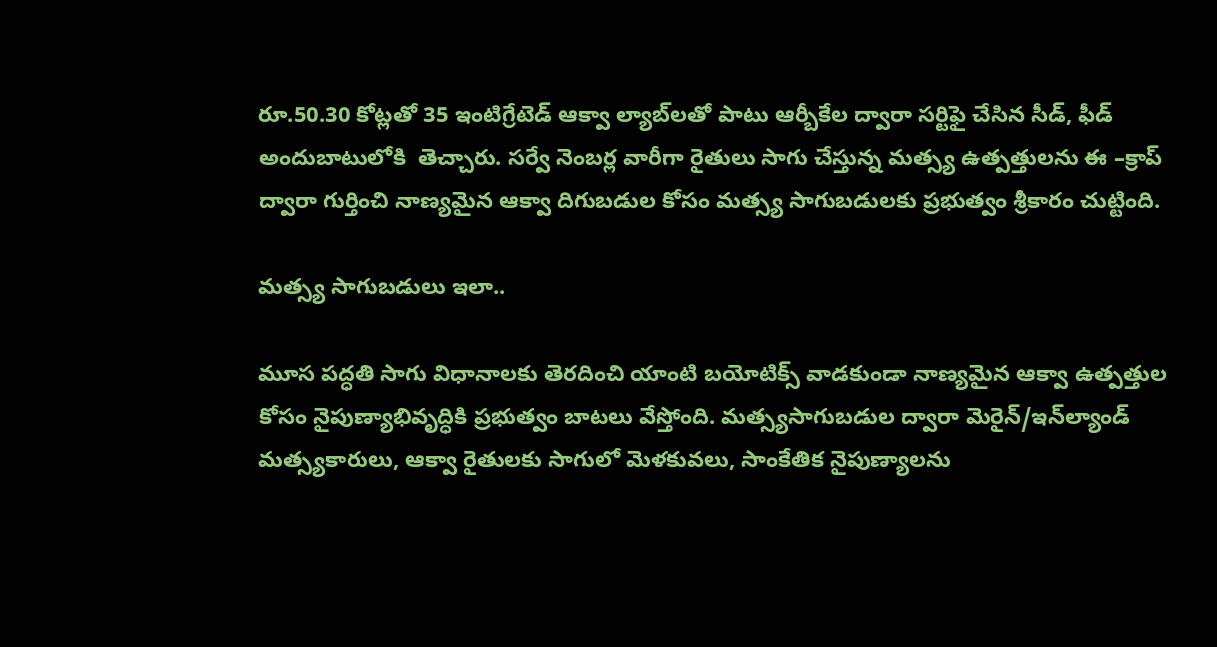రూ.50.30 కోట్లతో 35 ఇంటిగ్రేటెడ్‌ ఆక్వా ల్యాబ్‌లతో పాటు ఆర్బీకేల ద్వారా సర్టిఫై చేసిన సీడ్, ఫీడ్‌ అందుబాటులోకి  తెచ్చారు. సర్వే నెంబర్ల వారీగా రైతులు సాగు చేస్తున్న మత్స్య ఉత్పత్తులను ఈ –క్రాప్‌ ద్వారా గుర్తించి నాణ్యమైన ఆక్వా దిగుబడుల కోసం మత్స్య సాగుబడులకు ప్రభుత్వం శ్రీకారం చుట్టింది.

మత్స్య సాగుబడులు ఇలా..

మూస పద్ధతి సాగు విధానాలకు తెరదించి యాంటి బయోటిక్స్‌ వాడకుండా నాణ్యమైన ఆక్వా ఉత్పత్తుల కోసం నైపుణ్యాభివృద్ధికి ప్రభుత్వం బాటలు వేస్తోంది. మత్స్యసాగుబడుల ద్వారా మెరైన్‌/ఇన్‌ల్యాండ్‌ మత్స్యకారులు, ఆక్వా రైతులకు సాగులో మెళకువలు, సాంకేతిక నైపుణ్యాలను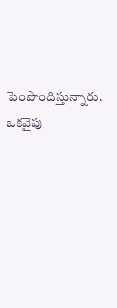పెంపొందిస్తున్నారు. ఒకవైపు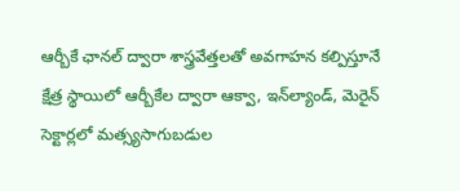ఆర్బీకే ఛానల్‌ ద్వారా శాస్త్రవేత్తలతో అవగాహన కల్పిస్తూనే క్షేత్ర స్థాయిలో ఆర్బీకేల ద్వారా ఆక్వా, ఇన్‌ల్యాండ్, మెరైన్‌ సెక్టార్లలో మత్స్యసాగుబడుల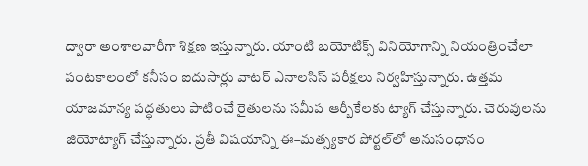ద్వారా అంశాలవారీగా శిక్షణ ఇస్తున్నారు. యాంటి బయోటిక్స్‌ వినియోగాన్ని నియంత్రించేలా పంటకాలంలో కనీసం ఐదుసార్లు వాటర్‌ ఎనాలసిస్‌ పరీక్షలు నిర్వహిస్తున్నారు. ఉత్తమ యాజమాన్య పద్ధతులు పాటించే రైతులను సమీప ఆర్బీకేలకు ట్యాగ్‌ చేస్తున్నారు. చెరువులను జియోట్యాగ్‌ చేస్తున్నారు. ప్రతీ విషయాన్ని ఈ–మత్స్యకార పోర్టల్‌లో అనుసంధానం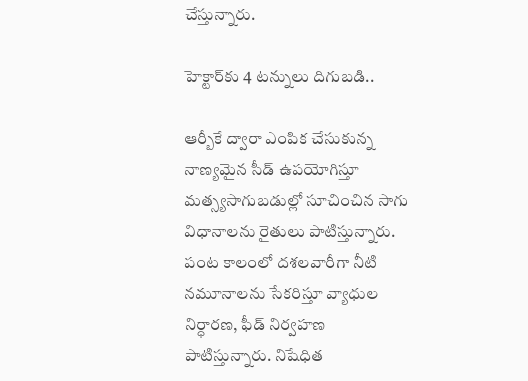చేస్తున్నారు.

హెక్టార్‌కు 4 టన్నులు దిగుబడి..

ఆర్బీకే ద్వారా ఎంపిక చేసుకున్న నాణ్యమైన సీడ్ ఉపయోగిస్తూ మత్స్యసాగుబడుల్లో సూచించిన సాగు విధానాలను రైతులు పాటిస్తున్నారు. పంట కాలంలో దశలవారీగా నీటి నమూనాలను సేకరిస్తూ వ్యాధుల నిర్ధారణ, ఫీడ్‌ నిర్వహణ పాటిస్తున్నారు. నిషేధిత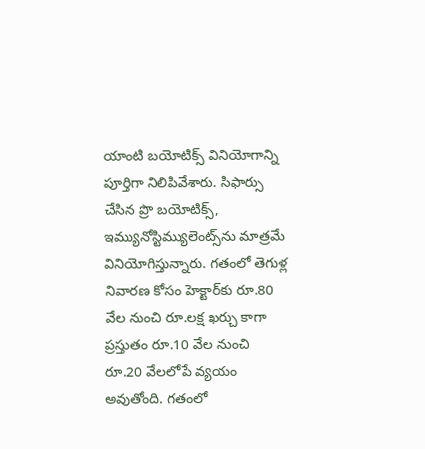యాంటి బయోటిక్స్‌ వినియోగాన్ని పూర్తిగా నిలిపివేశారు. సిఫార్సు చేసిన ప్రొ బయోటిక్స్, ఇమ్యునోస్టిమ్యులెంట్స్‌ను మాత్రమే వినియోగిస్తున్నారు. గతంలో తెగుళ్ల నివారణ కోసం హెక్టార్‌కు రూ.80 వేల నుంచి రూ.లక్ష ఖర్చు కాగా ప్రస్తుతం రూ.10 వేల నుంచి రూ.20 వేలలోపే వ్యయం అవుతోంది. గతంలో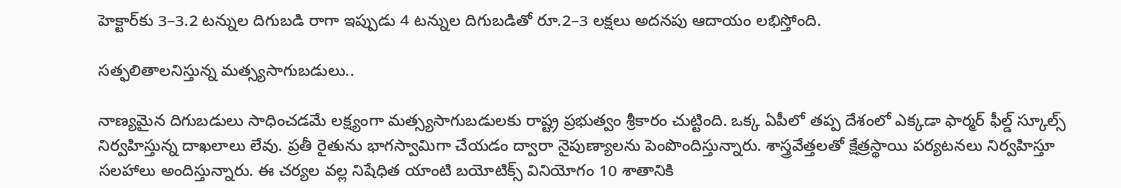హెక్టార్‌కు 3–3.2 టన్నుల దిగుబడి రాగా ఇప్పుడు 4 టన్నుల దిగుబడితో రూ.2–3 లక్షలు అదనపు ఆదాయం లభిస్తోంది.

సత్ఫలితాలనిస్తున్న మత్స్యసాగుబడులు..

నాణ్యమైన దిగుబడులు సాధించడమే లక్ష్యంగా మత్స్యసాగుబడులకు రాష్ట్ర ప్రభుత్వం శ్రీకారం చుట్టింది. ఒక్క ఏపీలో తప్ప దేశంలో ఎక్కడా ఫార్మర్‌ ఫీల్డ్‌ స్కూల్స్‌ నిర్వహిస్తున్న దాఖలాలు లేవు. ప్రతీ రైతును భాగస్వామిగా చేయడం ద్వారా నైపుణ్యాలను పెంపొందిస్తున్నారు. శాస్త్రవేత్తలతో క్షేత్రస్థాయి పర్యటనలు నిర్వహిస్తూ సలహాలు అందిస్తున్నారు. ఈ చర్యల వల్ల నిషేధిత యాంటి బయోటిక్స్‌ వినియోగం 10 శాతానికి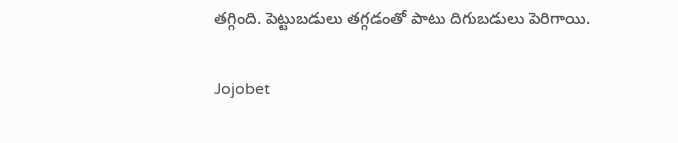తగ్గింది. పెట్టుబడులు తగ్గడంతో పాటు దిగుబడులు పెరిగాయి.

Jojobet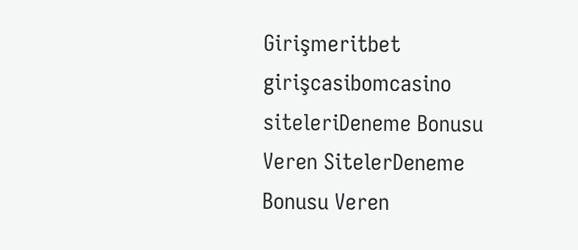Girişmeritbet girişcasibomcasino siteleriDeneme Bonusu Veren SitelerDeneme Bonusu Veren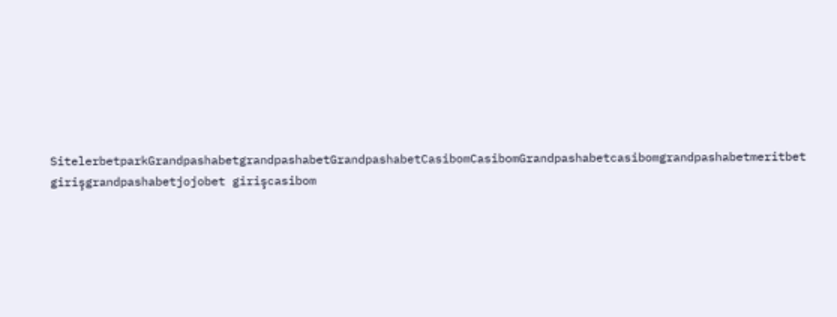SitelerbetparkGrandpashabetgrandpashabetGrandpashabetCasibomCasibomGrandpashabetcasibomgrandpashabetmeritbet girişgrandpashabetjojobet girişcasibom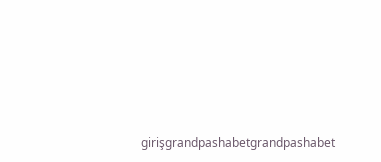girişgrandpashabetgrandpashabet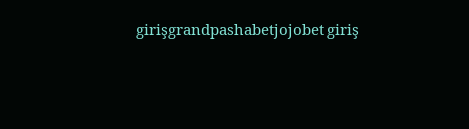girişgrandpashabetjojobet giriş